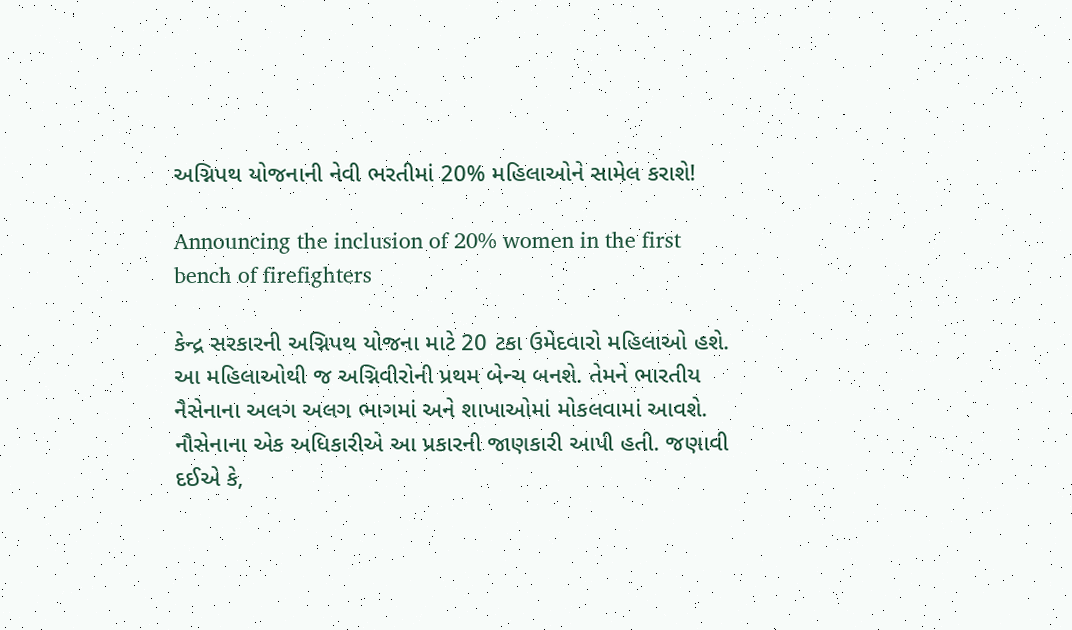અગ્નિપથ યોજનાની નેવી ભરતીમાં 20% મહિલાઓને સામેલ કરાશે!

Announcing the inclusion of 20% women in the first bench of firefighters

કેન્દ્ર સરકારની અગ્નિપથ યોજના માટે 20 ટકા ઉમેદવારો મહિલાઓ હશે. આ મહિલાઓથી જ અગ્નિવીરોની પ્રથમ બેન્ચ બનશે. તેમને ભારતીય નૈસેનાના અલગ અલગ ભાગમાં અને શાખાઓમાં મોકલવામાં આવશે. નૌસેનાના એક અધિકારીએ આ પ્રકારની જાણકારી આપી હતી. જણાવી દઈએ કે,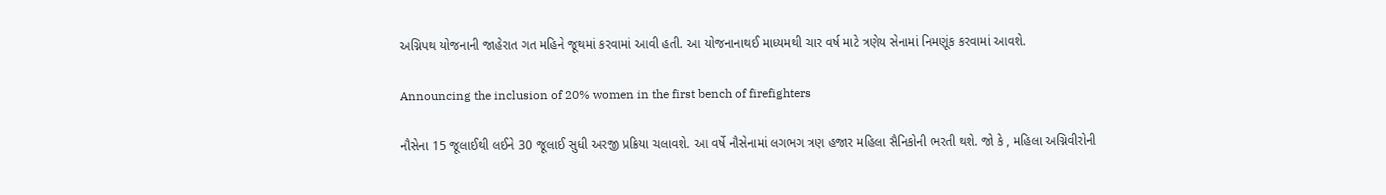અગ્નિપથ યોજનાની જાહેરાત ગત મહિને જૂથમાં કરવામાં આવી હતી. આ યોજનાનાથઈ માધ્યમથી ચાર વર્ષ માટે ત્રણેય સેનામાં નિમણૂંક કરવામાં આવશે.

Announcing the inclusion of 20% women in the first bench of firefighters

નૌસેના 15 જૂલાઈથી લઈને 30 જૂલાઈ સુધી અરજી પ્રક્રિયા ચલાવશે. આ વર્ષે નૌસેનામાં લગભગ ત્રણ હજાર મહિલા સૈનિકોની ભરતી થશે. જો કે , મહિલા અગ્નિવીરોની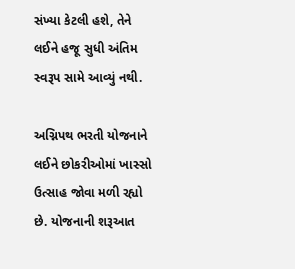સંખ્યા કેટલી હશે, તેને લઈને હજૂ સુધી અંતિમ સ્વરૂપ સામે આવ્યું નથી.

અગ્નિપથ ભરતી યોજનાને લઈને છોકરીઓમાં ખાસ્સો ઉત્સાહ જોવા મળી રહ્યો છે. યોજનાની શરૂઆત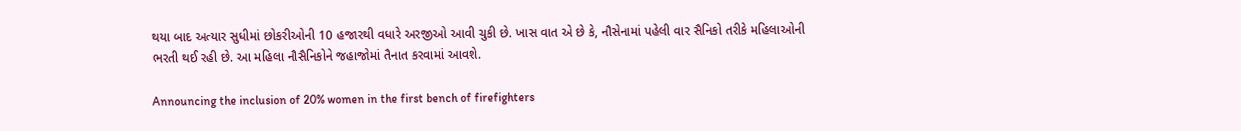થયા બાદ અત્યાર સુધીમાં છોકરીઓની 10 હજારથી વધારે અરજીઓ આવી ચુકી છે. ખાસ વાત એ છે કે, નૌસેનામાં પહેલી વાર સૈનિકો તરીકે મહિલાઓની ભરતી થઈ રહી છે. આ મહિલા નૌસૈનિકોને જહાજોમાં તૈનાત કરવામાં આવશે.

Announcing the inclusion of 20% women in the first bench of firefighters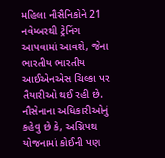મહિલા નૌસૈનિકોને 21 નવેમ્બરથી ટ્રેનિંગ આપવામાં આવશે, જેના ભારતીય ભારતીય આઈએનએસ ચિલ્કા પર તૈયારીઓ થઈ રહી છે. નૌસેનાના અધિકારીઓનું કહેવુ છે કે, અગ્નિપથ યોજનામાં કોઈની પણ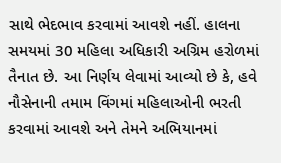સાથે ભેદભાવ કરવામાં આવશે નહીં. હાલના સમયમાં 30 મહિલા અધિકારી અગ્રિમ હરોળમાં તૈનાત છે. આ નિર્ણય લેવામાં આવ્યો છે કે, હવે નૌસેનાની તમામ વિંગમાં મહિલાઓની ભરતી કરવામાં આવશે અને તેમને અભિયાનમાં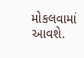મોકલવામાં આવશે.